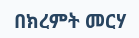በክረምት መርሃ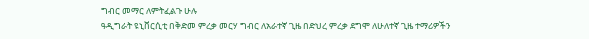ግብር መማር ለምትፈልጉ ሁሉ
ዓዲግራት ዩኒቨርሲቲ በቅድመ ምረቃ መርሃ ግብር ለአራተኛ ጊዜ በድህረ ምረቃ ደግሞ ለሁለተኛ ጊዜ ተማሪዎችን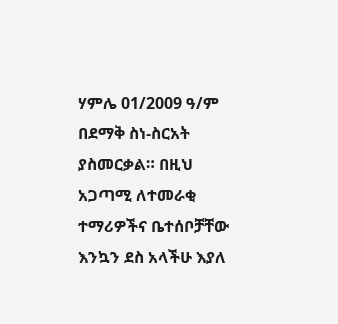ሃምሌ 01/2009 ዓ/ም በደማቅ ስነ-ስርአት ያስመርቃል። በዚህ አጋጣሚ ለተመራቂ ተማሪዎችና ቤተሰቦቻቸው እንኳን ደስ አላችሁ እያለ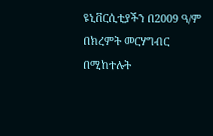ዩኒቨርሲቲያችን በ2009 ዓ/ም በክረምት መርሃግብር በሚከተሉት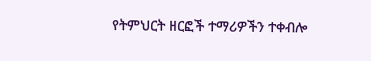የትምህርት ዘርፎች ተማሪዎችን ተቀብሎ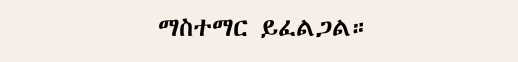ማስተማር ይፈልጋል።